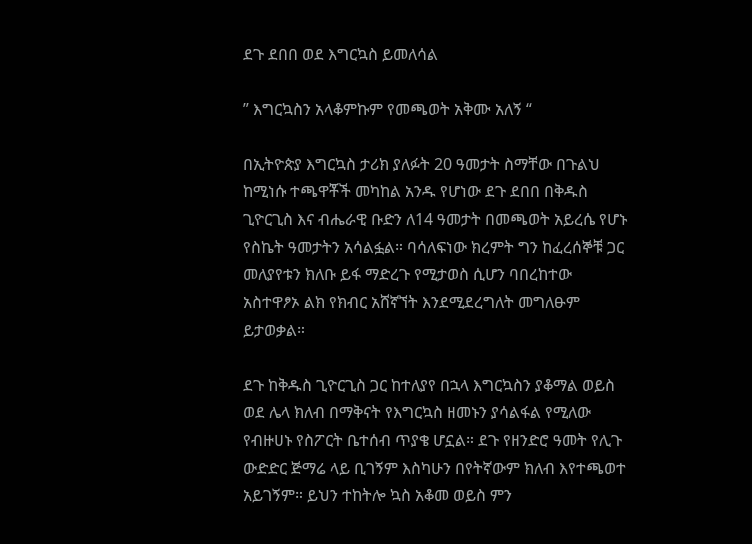ደጉ ደበበ ወደ እግርኳስ ይመለሳል

” እግርኳስን አላቆምኩም የመጫወት አቅሙ አለኝ “

በኢትዮጵያ እግርኳስ ታሪክ ያለፉት 20 ዓመታት ስማቸው በጉልህ ከሚነሱ ተጫዋቾች መካከል አንዱ የሆነው ደጉ ደበበ በቅዱስ ጊዮርጊስ እና ብሔራዊ ቡድን ለ14 ዓመታት በመጫወት አይረሴ የሆኑ የስኬት ዓመታትን አሳልፏል። ባሳለፍነው ክረምት ግን ከፈረሰኞቹ ጋር መለያየቱን ክለቡ ይፋ ማድረጉ የሚታወስ ሲሆን ባበረከተው አስተዋፆኦ ልክ የክብር አሸኛኘት እንደሚደረግለት መግለፁም ይታወቃል።

ደጉ ከቅዱስ ጊዮርጊስ ጋር ከተለያየ በኋላ እግርኳስን ያቆማል ወይስ ወደ ሌላ ክለብ በማቅናት የእግርኳስ ዘመኑን ያሳልፋል የሚለው የብዙሀኑ የስፖርት ቤተሰብ ጥያቄ ሆኗል። ደጉ የዘንድሮ ዓመት የሊጉ ውድድር ጅማሬ ላይ ቢገኝም እስካሁን በየትኛውም ክለብ እየተጫወተ አይገኝም። ይህን ተከትሎ ኳስ አቆመ ወይስ ምን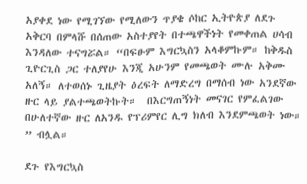አያቀደ ነው የሚገኘው የሚለውን ጥያቄ ሶከር ኢትዮጵያ ለደጉ አቅርባ በምላሹ በሰጠው አስተያየት በተጫዋችነት የመቀጠል ሀሳብ እንዳለው ተናግሯል። “በፍፁም እግርኳስን አላቆምኩም። ከቅዱስ ጊዮርጊስ ጋር ተለያየሁ እንጂ አሁንም የመጫወት ሙሉ አቅሙ አለኝ። ለተወሰኑ ጊዜያት ዕረፍት ለማድረግ በማሰብ ነው አንደኛው ዙር ላይ ያልተጫወትኩት።  በእርግጠኝነት መናገር የምፈልገው በሁለተኛው ዙር ለአንዱ የፕሪምየር ሊግ ክለብ እንደምጫወት ነው። ” ብሏል።

ደጉ የእግርኳስ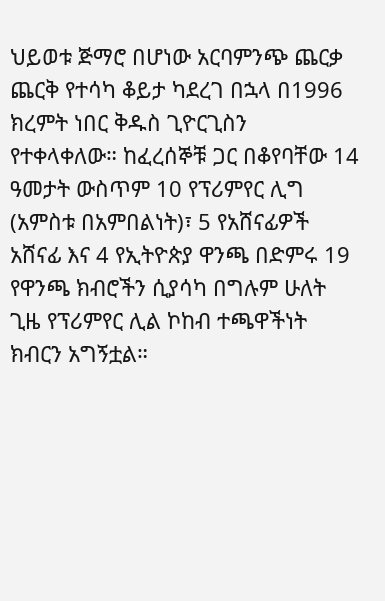ህይወቱ ጅማሮ በሆነው አርባምንጭ ጨርቃ ጨርቅ የተሳካ ቆይታ ካደረገ በኋላ በ1996 ክረምት ነበር ቅዱስ ጊዮርጊስን የተቀላቀለው። ከፈረሰኞቹ ጋር በቆየባቸው 14 ዓመታት ውስጥም 10 የፕሪምየር ሊግ (አምስቱ በአምበልነት)፣ 5 የአሸናፊዎች አሸናፊ እና 4 የኢትዮጵያ ዋንጫ በድምሩ 19 የዋንጫ ክብሮችን ሲያሳካ በግሉም ሁለት ጊዜ የፕሪምየር ሊል ኮከብ ተጫዋችነት ክብርን አግኝቷል።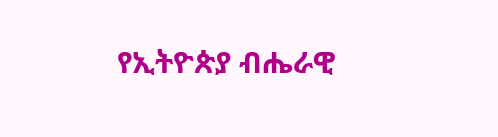የኢትዮጵያ ብሔራዊ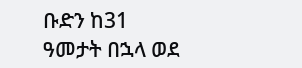ቡድን ከ31 ዓመታት በኋላ ወደ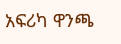አፍሪካ ዋንጫ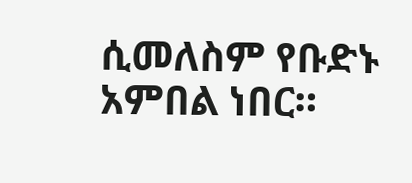ሲመለስም የቡድኑ አምበል ነበር።